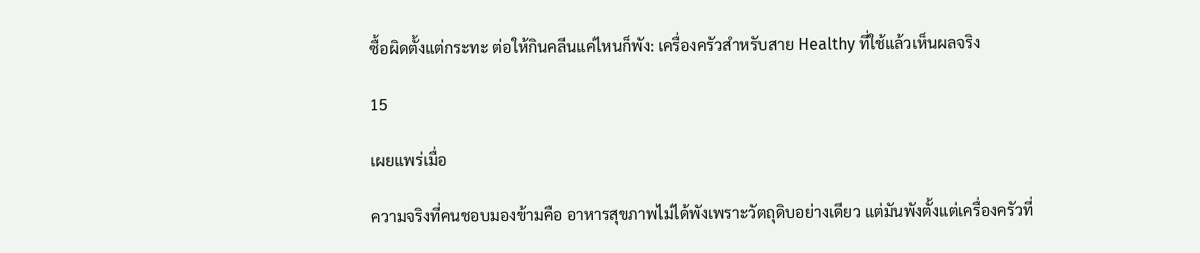ซื้อผิดตั้งแต่กระทะ ต่อให้กินคลีนแค่ไหนก็พัง: เครื่องครัวสำหรับสาย Healthy ที่ใช้แล้วเห็นผลจริง

15

เผยแพร่เมื่อ

ความจริงที่คนชอบมองข้ามคือ อาหารสุขภาพไม่ได้พังเพราะวัตถุดิบอย่างเดียว แต่มันพังตั้งแต่เครื่องครัวที่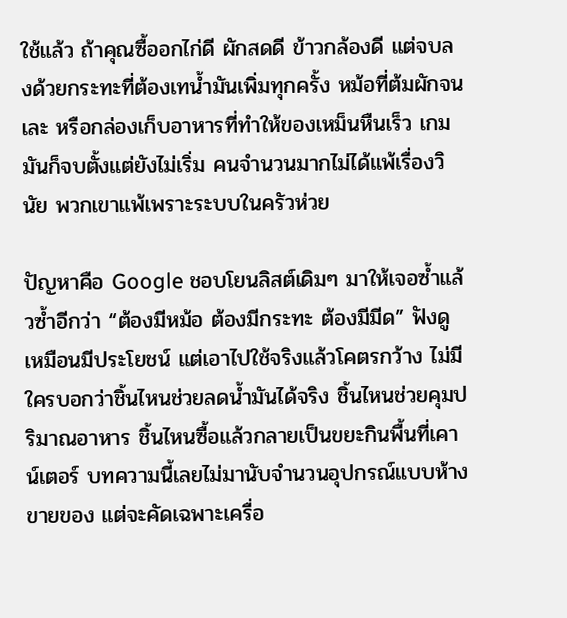ใช้แล้ว ถ้าคุณซื้ออกไก่ดี ผักสดดี ข้าวกล้องดี แต่จบลงด้วยกระทะที่ต้องเทน้ำมันเพิ่มทุกครั้ง หม้อที่ต้มผักจนเละ หรือกล่องเก็บอาหารที่ทำให้ของเหม็นหืนเร็ว เกมมันก็จบตั้งแต่ยังไม่เริ่ม คนจำนวนมากไม่ได้แพ้เรื่องวินัย พวกเขาแพ้เพราะระบบในครัวห่วย

ปัญหาคือ Google ชอบโยนลิสต์เดิมๆ มาให้เจอซ้ำแล้วซ้ำอีกว่า “ต้องมีหม้อ ต้องมีกระทะ ต้องมีมีด” ฟังดูเหมือนมีประโยชน์ แต่เอาไปใช้จริงแล้วโคตรกว้าง ไม่มีใครบอกว่าชิ้นไหนช่วยลดน้ำมันได้จริง ชิ้นไหนช่วยคุมปริมาณอาหาร ชิ้นไหนซื้อแล้วกลายเป็นขยะกินพื้นที่เคาน์เตอร์ บทความนี้เลยไม่มานับจำนวนอุปกรณ์แบบห้างขายของ แต่จะคัดเฉพาะเครื่อ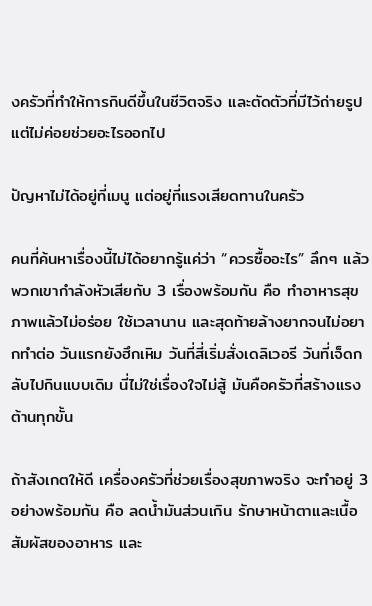งครัวที่ทำให้การกินดีขึ้นในชีวิตจริง และตัดตัวที่มีไว้ถ่ายรูปแต่ไม่ค่อยช่วยอะไรออกไป

ปัญหาไม่ได้อยู่ที่เมนู แต่อยู่ที่แรงเสียดทานในครัว

คนที่ค้นหาเรื่องนี้ไม่ได้อยากรู้แค่ว่า “ควรซื้ออะไร” ลึกๆ แล้วพวกเขากำลังหัวเสียกับ 3 เรื่องพร้อมกัน คือ ทำอาหารสุขภาพแล้วไม่อร่อย ใช้เวลานาน และสุดท้ายล้างยากจนไม่อยากทำต่อ วันแรกยังฮึกเหิม วันที่สี่เริ่มสั่งเดลิเวอรี วันที่เจ็ดกลับไปกินแบบเดิม นี่ไม่ใช่เรื่องใจไม่สู้ มันคือครัวที่สร้างแรงต้านทุกขั้น

ถ้าสังเกตให้ดี เครื่องครัวที่ช่วยเรื่องสุขภาพจริง จะทำอยู่ 3 อย่างพร้อมกัน คือ ลดน้ำมันส่วนเกิน รักษาหน้าตาและเนื้อสัมผัสของอาหาร และ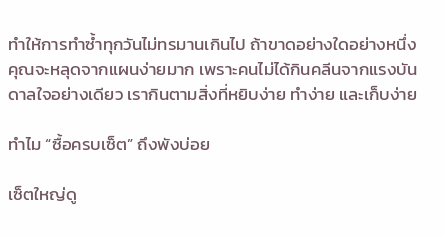ทำให้การทำซ้ำทุกวันไม่ทรมานเกินไป ถ้าขาดอย่างใดอย่างหนึ่ง คุณจะหลุดจากแผนง่ายมาก เพราะคนไม่ได้กินคลีนจากแรงบันดาลใจอย่างเดียว เรากินตามสิ่งที่หยิบง่าย ทำง่าย และเก็บง่าย

ทำไม “ซื้อครบเซ็ต” ถึงพังบ่อย

เซ็ตใหญ่ดู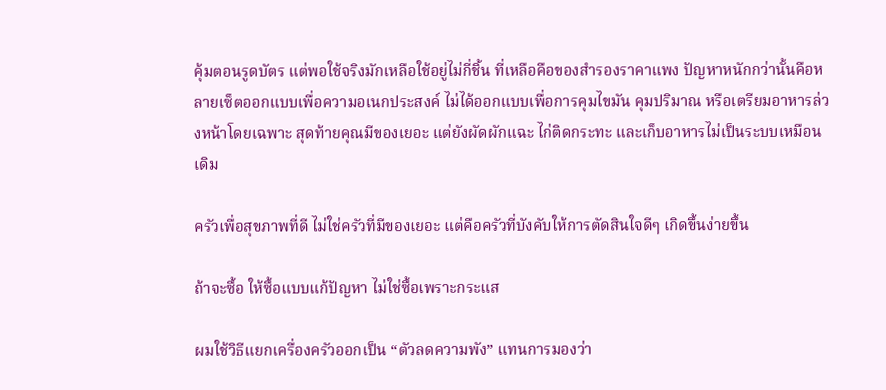คุ้มตอนรูดบัตร แต่พอใช้จริงมักเหลือใช้อยู่ไม่กี่ชิ้น ที่เหลือคือของสำรองราคาแพง ปัญหาหนักกว่านั้นคือหลายเซ็ตออกแบบเพื่อความอเนกประสงค์ ไม่ได้ออกแบบเพื่อการคุมไขมัน คุมปริมาณ หรือเตรียมอาหารล่วงหน้าโดยเฉพาะ สุดท้ายคุณมีของเยอะ แต่ยังผัดผักแฉะ ไก่ติดกระทะ และเก็บอาหารไม่เป็นระบบเหมือนเดิม

ครัวเพื่อสุขภาพที่ดี ไม่ใช่ครัวที่มีของเยอะ แต่คือครัวที่บังคับให้การตัดสินใจดีๆ เกิดขึ้นง่ายขึ้น

ถ้าจะซื้อ ให้ซื้อแบบแก้ปัญหา ไม่ใช่ซื้อเพราะกระแส

ผมใช้วิธีแยกเครื่องครัวออกเป็น “ตัวลดความพัง” แทนการมองว่า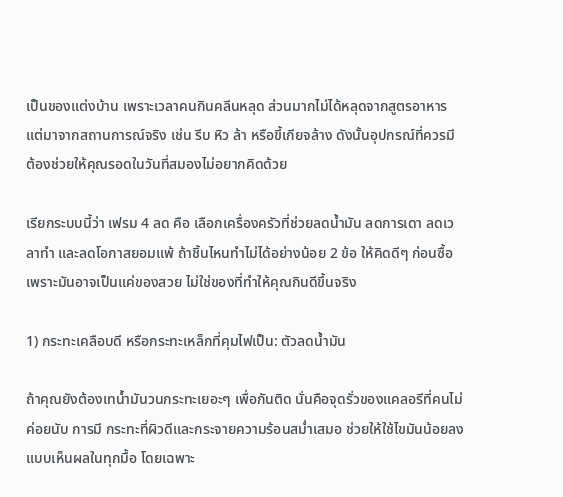เป็นของแต่งบ้าน เพราะเวลาคนกินคลีนหลุด ส่วนมากไม่ได้หลุดจากสูตรอาหาร แต่มาจากสถานการณ์จริง เช่น รีบ หิว ล้า หรือขี้เกียจล้าง ดังนั้นอุปกรณ์ที่ควรมี ต้องช่วยให้คุณรอดในวันที่สมองไม่อยากคิดด้วย

เรียกระบบนี้ว่า เฟรม 4 ลด คือ เลือกเครื่องครัวที่ช่วยลดน้ำมัน ลดการเดา ลดเวลาทำ และลดโอกาสยอมแพ้ ถ้าชิ้นไหนทำไม่ได้อย่างน้อย 2 ข้อ ให้คิดดีๆ ก่อนซื้อ เพราะมันอาจเป็นแค่ของสวย ไม่ใช่ของที่ทำให้คุณกินดีขึ้นจริง

1) กระทะเคลือบดี หรือกระทะเหล็กที่คุมไฟเป็น: ตัวลดน้ำมัน

ถ้าคุณยังต้องเทน้ำมันวนกระทะเยอะๆ เพื่อกันติด นั่นคือจุดรั่วของแคลอรีที่คนไม่ค่อยนับ การมี กระทะที่ผิวดีและกระจายความร้อนสม่ำเสมอ ช่วยให้ใช้ไขมันน้อยลงแบบเห็นผลในทุกมื้อ โดยเฉพาะ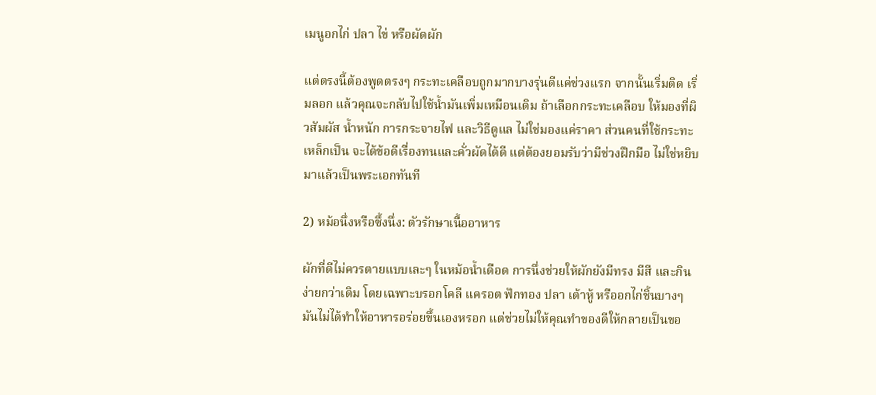เมนูอกไก่ ปลา ไข่ หรือผัดผัก

แต่ตรงนี้ต้องพูดตรงๆ กระทะเคลือบถูกมากบางรุ่นดีแค่ช่วงแรก จากนั้นเริ่มติด เริ่มลอก แล้วคุณจะกลับไปใช้น้ำมันเพิ่มเหมือนเดิม ถ้าเลือกกระทะเคลือบ ให้มองที่ผิวสัมผัส น้ำหนัก การกระจายไฟ และวิธีดูแล ไม่ใช่มองแค่ราคา ส่วนคนที่ใช้กระทะเหล็กเป็น จะได้ข้อดีเรื่องทนและคั่วผัดได้ดี แต่ต้องยอมรับว่ามีช่วงฝึกมือ ไม่ใช่หยิบมาแล้วเป็นพระเอกทันที

2) หม้อนึ่งหรือซึ้งนึ่ง: ตัวรักษาเนื้ออาหาร

ผักที่ดีไม่ควรตายแบบเละๆ ในหม้อน้ำเดือด การนึ่งช่วยให้ผักยังมีทรง มีสี และกินง่ายกว่าเดิม โดยเฉพาะบรอกโคลี แครอต ฟักทอง ปลา เต้าหู้ หรืออกไก่ชิ้นบางๆ มันไม่ได้ทำให้อาหารอร่อยขึ้นเองหรอก แต่ช่วยไม่ให้คุณทำของดีให้กลายเป็นขอ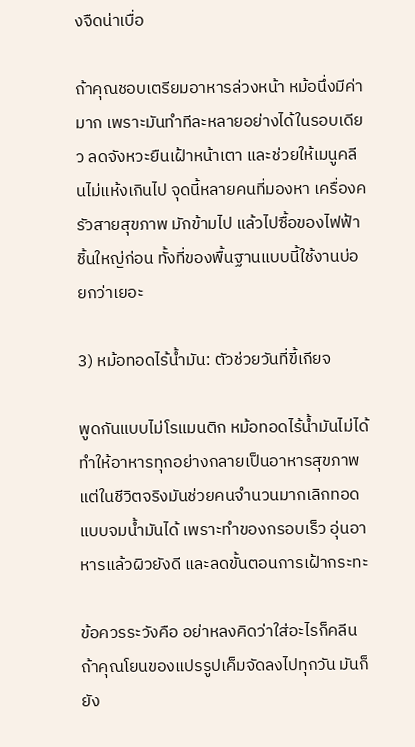งจืดน่าเบื่อ

ถ้าคุณชอบเตรียมอาหารล่วงหน้า หม้อนึ่งมีค่ามาก เพราะมันทำทีละหลายอย่างได้ในรอบเดียว ลดจังหวะยืนเฝ้าหน้าเตา และช่วยให้เมนูคลีนไม่แห้งเกินไป จุดนี้หลายคนที่มองหา เครื่องครัวสายสุขภาพ มักข้ามไป แล้วไปซื้อของไฟฟ้าชิ้นใหญ่ก่อน ทั้งที่ของพื้นฐานแบบนี้ใช้งานบ่อยกว่าเยอะ

3) หม้อทอดไร้น้ำมัน: ตัวช่วยวันที่ขี้เกียจ

พูดกันแบบไม่โรแมนติก หม้อทอดไร้น้ำมันไม่ได้ทำให้อาหารทุกอย่างกลายเป็นอาหารสุขภาพ แต่ในชีวิตจริงมันช่วยคนจำนวนมากเลิกทอดแบบจมน้ำมันได้ เพราะทำของกรอบเร็ว อุ่นอาหารแล้วผิวยังดี และลดขั้นตอนการเฝ้ากระทะ

ข้อควรระวังคือ อย่าหลงคิดว่าใส่อะไรก็คลีน ถ้าคุณโยนของแปรรูปเค็มจัดลงไปทุกวัน มันก็ยัง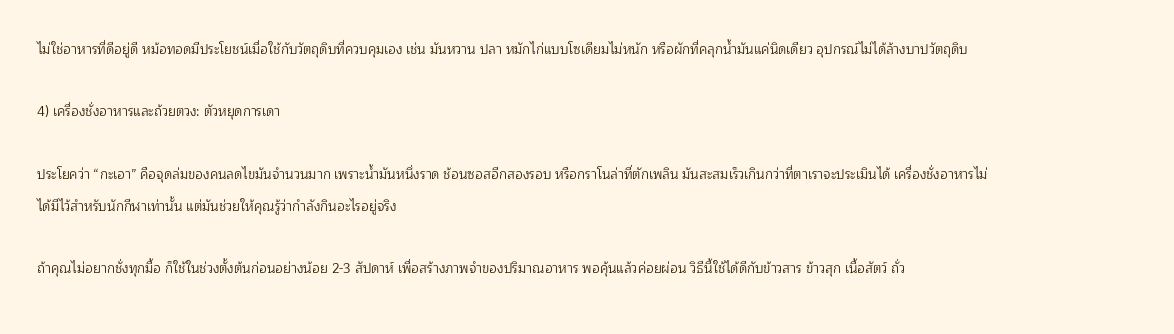ไม่ใช่อาหารที่ดีอยู่ดี หม้อทอดมีประโยชน์เมื่อใช้กับวัตถุดิบที่ควบคุมเอง เช่น มันหวาน ปลา หมักไก่แบบโซเดียมไม่หนัก หรือผักที่คลุกน้ำมันแค่นิดเดียว อุปกรณ์ไม่ได้ล้างบาปวัตถุดิบ

4) เครื่องชั่งอาหารและถ้วยตวง: ตัวหยุดการเดา

ประโยคว่า “กะเอา” คือจุดล่มของคนลดไขมันจำนวนมาก เพราะน้ำมันหนึ่งราด ช้อนซอสอีกสองรอบ หรือกราโนล่าที่ตักเพลิน มันสะสมเร็วเกินกว่าที่ตาเราจะประเมินได้ เครื่องชั่งอาหารไม่ได้มีไว้สำหรับนักกีฬาเท่านั้น แต่มันช่วยให้คุณรู้ว่ากำลังกินอะไรอยู่จริง

ถ้าคุณไม่อยากชั่งทุกมื้อ ก็ใช้ในช่วงตั้งต้นก่อนอย่างน้อย 2-3 สัปดาห์ เพื่อสร้างภาพจำของปริมาณอาหาร พอคุ้นแล้วค่อยผ่อน วิธีนี้ใช้ได้ดีกับข้าวสาร ข้าวสุก เนื้อสัตว์ ถั่ว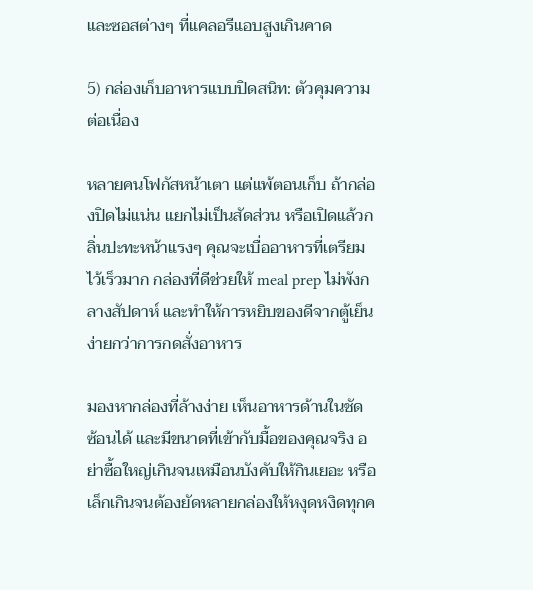และซอสต่างๆ ที่แคลอรีแอบสูงเกินคาด

5) กล่องเก็บอาหารแบบปิดสนิท: ตัวคุมความต่อเนื่อง

หลายคนโฟกัสหน้าเตา แต่แพ้ตอนเก็บ ถ้ากล่องปิดไม่แน่น แยกไม่เป็นสัดส่วน หรือเปิดแล้วกลิ่นปะทะหน้าแรงๆ คุณจะเบื่ออาหารที่เตรียมไว้เร็วมาก กล่องที่ดีช่วยให้ meal prep ไม่พังกลางสัปดาห์ และทำให้การหยิบของดีจากตู้เย็นง่ายกว่าการกดสั่งอาหาร

มองหากล่องที่ล้างง่าย เห็นอาหารด้านในชัด ซ้อนได้ และมีขนาดที่เข้ากับมื้อของคุณจริง อย่าซื้อใหญ่เกินจนเหมือนบังคับให้กินเยอะ หรือเล็กเกินจนต้องยัดหลายกล่องให้หงุดหงิดทุกค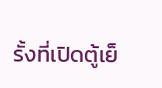รั้งที่เปิดตู้เย็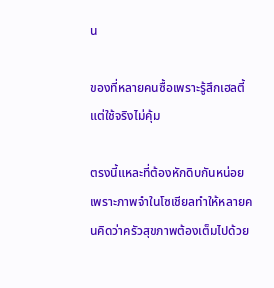น

ของที่หลายคนซื้อเพราะรู้สึกเฮลตี้ แต่ใช้จริงไม่คุ้ม

ตรงนี้แหละที่ต้องหักดิบกันหน่อย เพราะภาพจำในโซเชียลทำให้หลายคนคิดว่าครัวสุขภาพต้องเต็มไปด้วย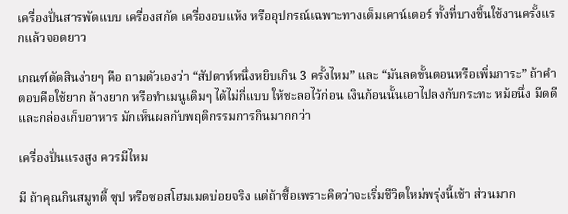เครื่องปั่นสารพัดแบบ เครื่องสกัด เครื่องอบแห้ง หรืออุปกรณ์เฉพาะทางเต็มเคาน์เตอร์ ทั้งที่บางชิ้นใช้งานครั้งแรกแล้วจอดยาว

เกณฑ์ตัดสินง่ายๆ คือ ถามตัวเองว่า “สัปดาห์หนึ่งหยิบเกิน 3 ครั้งไหม” และ “มันลดขั้นตอนหรือเพิ่มภาระ” ถ้าคำตอบคือใช้ยาก ล้างยาก หรือทำเมนูเดิมๆ ได้ไม่กี่แบบ ให้ชะลอไว้ก่อน เงินก้อนนั้นเอาไปลงกับกระทะ หม้อนึ่ง มีดดี และกล่องเก็บอาหาร มักเห็นผลกับพฤติกรรมการกินมากกว่า

เครื่องปั่นแรงสูง ควรมีไหม

มี ถ้าคุณกินสมูทตี้ ซุป หรือซอสโฮมเมดบ่อยจริง แต่ถ้าซื้อเพราะคิดว่าจะเริ่มชีวิตใหม่พรุ่งนี้เช้า ส่วนมาก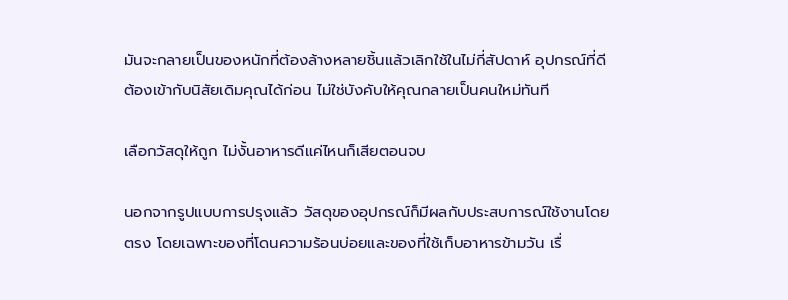มันจะกลายเป็นของหนักที่ต้องล้างหลายชิ้นแล้วเลิกใช้ในไม่กี่สัปดาห์ อุปกรณ์ที่ดีต้องเข้ากับนิสัยเดิมคุณได้ก่อน ไม่ใช่บังคับให้คุณกลายเป็นคนใหม่ทันที

เลือกวัสดุให้ถูก ไม่งั้นอาหารดีแค่ไหนก็เสียตอนจบ

นอกจากรูปแบบการปรุงแล้ว วัสดุของอุปกรณ์ก็มีผลกับประสบการณ์ใช้งานโดยตรง โดยเฉพาะของที่โดนความร้อนบ่อยและของที่ใช้เก็บอาหารข้ามวัน เรื่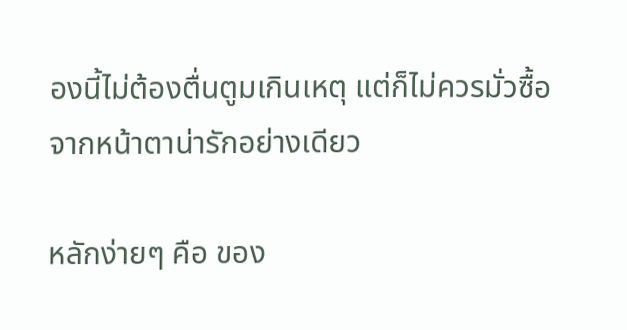องนี้ไม่ต้องตื่นตูมเกินเหตุ แต่ก็ไม่ควรมั่วซื้อจากหน้าตาน่ารักอย่างเดียว

หลักง่ายๆ คือ ของ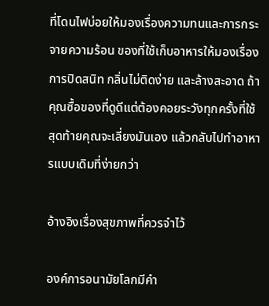ที่โดนไฟบ่อยให้มองเรื่องความทนและการกระจายความร้อน ของที่ใช้เก็บอาหารให้มองเรื่องการปิดสนิท กลิ่นไม่ติดง่าย และล้างสะอาด ถ้าคุณซื้อของที่ดูดีแต่ต้องคอยระวังทุกครั้งที่ใช้ สุดท้ายคุณจะเลี่ยงมันเอง แล้วกลับไปทำอาหารแบบเดิมที่ง่ายกว่า

อ้างอิงเรื่องสุขภาพที่ควรจำไว้

องค์การอนามัยโลกมีคำ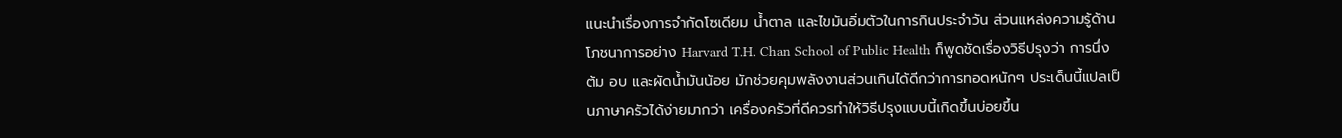แนะนำเรื่องการจำกัดโซเดียม น้ำตาล และไขมันอิ่มตัวในการกินประจำวัน ส่วนแหล่งความรู้ด้านโภชนาการอย่าง Harvard T.H. Chan School of Public Health ก็พูดชัดเรื่องวิธีปรุงว่า การนึ่ง ต้ม อบ และผัดน้ำมันน้อย มักช่วยคุมพลังงานส่วนเกินได้ดีกว่าการทอดหนักๆ ประเด็นนี้แปลเป็นภาษาครัวได้ง่ายมากว่า เครื่องครัวที่ดีควรทำให้วิธีปรุงแบบนี้เกิดขึ้นบ่อยขึ้น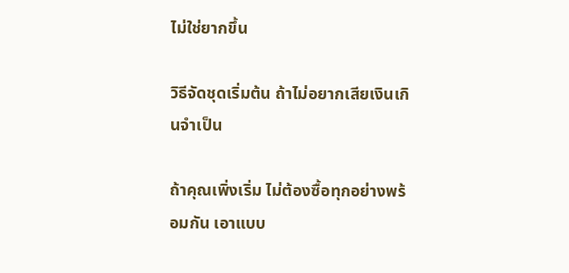ไม่ใช่ยากขึ้น

วิธีจัดชุดเริ่มต้น ถ้าไม่อยากเสียเงินเกินจำเป็น

ถ้าคุณเพิ่งเริ่ม ไม่ต้องซื้อทุกอย่างพร้อมกัน เอาแบบ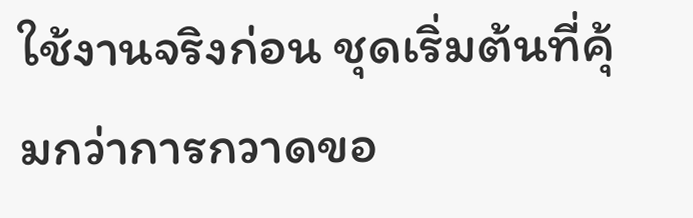ใช้งานจริงก่อน ชุดเริ่มต้นที่คุ้มกว่าการกวาดขอ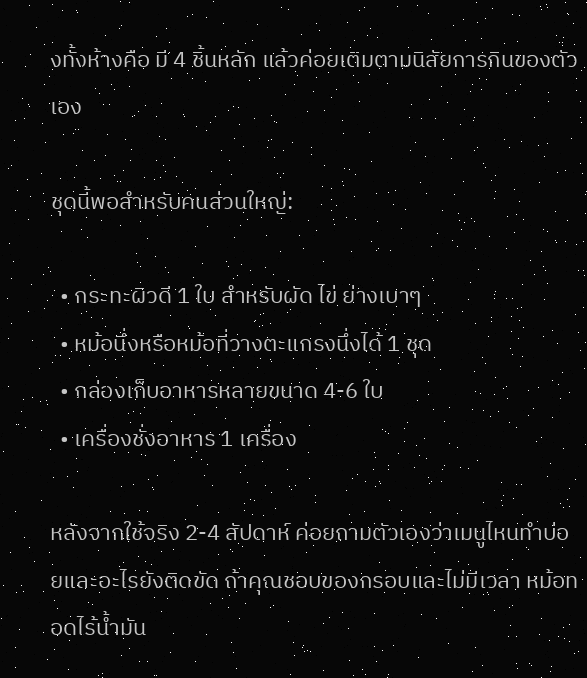งทั้งห้างคือ มี 4 ชิ้นหลัก แล้วค่อยเติมตามนิสัยการกินของตัวเอง

ชุดนี้พอสำหรับคนส่วนใหญ่:

  • กระทะผิวดี 1 ใบ สำหรับผัด ไข่ ย่างเบาๆ
  • หม้อนึ่งหรือหม้อที่วางตะแกรงนึ่งได้ 1 ชุด
  • กล่องเก็บอาหารหลายขนาด 4-6 ใบ
  • เครื่องชั่งอาหาร 1 เครื่อง

หลังจากใช้จริง 2-4 สัปดาห์ ค่อยถามตัวเองว่าเมนูไหนทำบ่อยและอะไรยังติดขัด ถ้าคุณชอบของกรอบและไม่มีเวลา หม้อทอดไร้น้ำมัน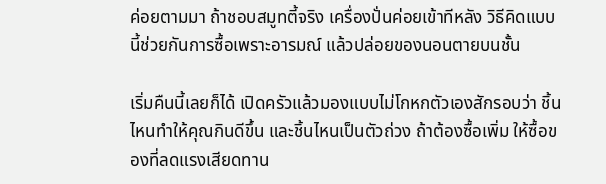ค่อยตามมา ถ้าชอบสมูทตี้จริง เครื่องปั่นค่อยเข้าทีหลัง วิธีคิดแบบนี้ช่วยกันการซื้อเพราะอารมณ์ แล้วปล่อยของนอนตายบนชั้น

เริ่มคืนนี้เลยก็ได้ เปิดครัวแล้วมองแบบไม่โกหกตัวเองสักรอบว่า ชิ้นไหนทำให้คุณกินดีขึ้น และชิ้นไหนเป็นตัวถ่วง ถ้าต้องซื้อเพิ่ม ให้ซื้อของที่ลดแรงเสียดทาน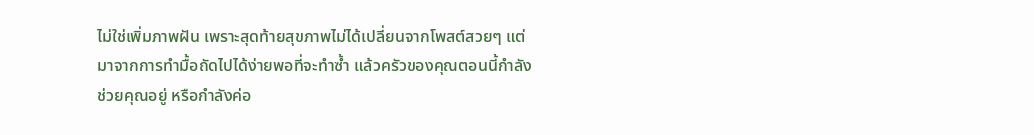ไม่ใช่เพิ่มภาพฝัน เพราะสุดท้ายสุขภาพไม่ได้เปลี่ยนจากโพสต์สวยๆ แต่มาจากการทำมื้อถัดไปได้ง่ายพอที่จะทำซ้ำ แล้วครัวของคุณตอนนี้กำลังช่วยคุณอยู่ หรือกำลังค่อ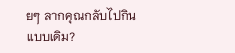ยๆ ลากคุณกลับไปกินแบบเดิม?